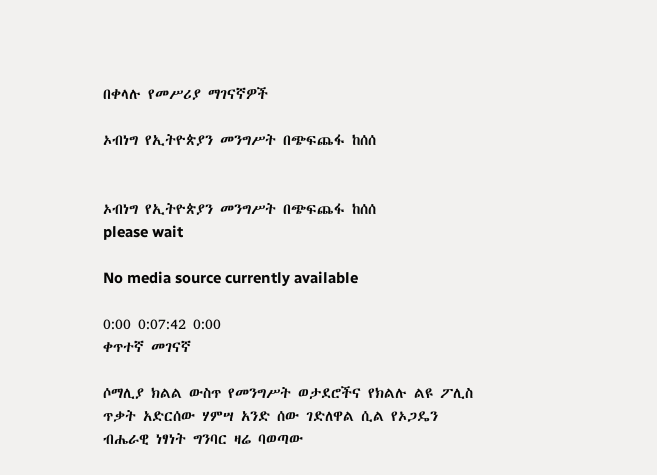በቀላሉ የመሥሪያ ማገናኛዎች

ኦብነግ የኢትዮጵያን መንግሥት በጭፍጨፋ ከሰሰ


ኦብነግ የኢትዮጵያን መንግሥት በጭፍጨፋ ከሰሰ
please wait

No media source currently available

0:00 0:07:42 0:00
ቀጥተኛ መገናኛ

ሶማሊያ ክልል ውስጥ የመንግሥት ወታደሮችና የክልሉ ልዩ ፖሊስ ጥቃት አድርሰው ሃምሣ አንድ ሰው ገድለዋል ሲል የኦጋዴን ብሔራዊ ነፃነት ግንባር ዛሬ ባወጣው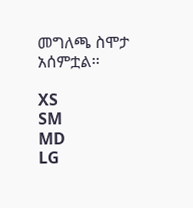መግለጫ ስሞታ አሰምቷል፡፡

XS
SM
MD
LG